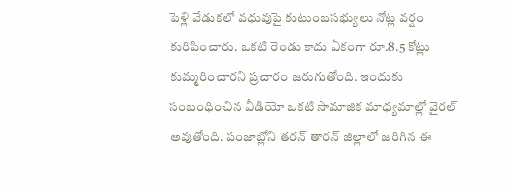పెళ్లి వేడుకలో వధువుపై కుటుంబసభ్యులు నోట్ల వర్షం కురిపించారు. ఒకటి రెండు కాదు ఏకంగా రూ.8.5 కోట్లు కుమ్మరించారని ప్రచారం జరుగుతోంది. ఇందుకు సంబంధించిన వీడియో ఒకటి సామాజిక మాధ్యమాల్లో వైరల్ అవుతోంది. పంజాబ్లోని తరన్ తారన్ జిల్లాలో జరిగిన ఈ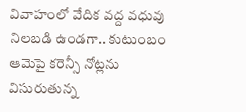వివాహంలో వేదిక వద్ద వధువు నిలబడి ఉండగా.. కుటుంబం ఆమెపై కరెన్సీ నోట్లను విసురుతున్న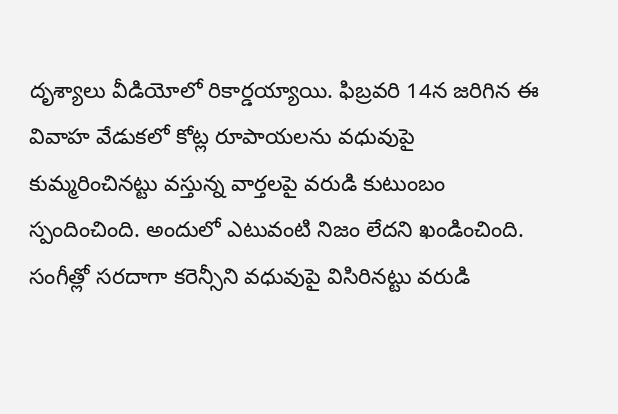దృశ్యాలు వీడియోలో రికార్డయ్యాయి. ఫిబ్రవరి 14న జరిగిన ఈ వివాహ వేడుకలో కోట్ల రూపాయలను వధువుపై కుమ్మరించినట్టు వస్తున్న వార్తలపై వరుడి కుటుంబం స్పందించింది. అందులో ఎటువంటి నిజం లేదని ఖండించింది.
సంగీత్లో సరదాగా కరెన్సీని వధువుపై విసిరినట్టు వరుడి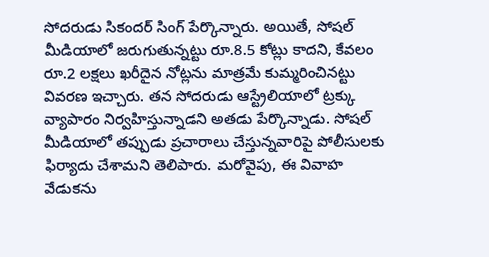సోదరుడు సికందర్ సింగ్ పేర్కొన్నారు. అయితే, సోషల్ మీడియాలో జరుగుతున్నట్టు రూ.8.5 కోట్లు కాదని, కేవలం రూ.2 లక్షలు ఖరీదైన నోట్లను మాత్రమే కుమ్మరించినట్టు వివరణ ఇచ్చారు. తన సోదరుడు ఆస్ట్రేలియాలో ట్రక్కు వ్యాపారం నిర్వహిస్తున్నాడని అతడు పేర్కొన్నాడు. సోషల్ మీడియాలో తప్పుడు ప్రచారాలు చేస్తున్నవారిపై పోలీసులకు ఫిర్యాదు చేశామని తెలిపారు. మరోవైపు, ఈ వివాహ వేడుకను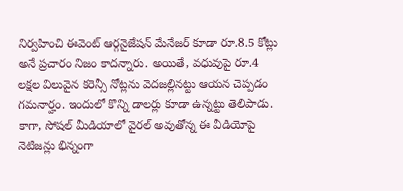నిర్వహించి ఈవెంట్ ఆర్గనైజేషన్ మేనేజర్ కూడా రూ.8.5 కోట్లు అనే ప్రచారం నిజం కాదన్నారు. అయితే, వధువుపై రూ.4 లక్షల విలువైన కరెన్సీ నోట్లను వెదజల్లినట్టు ఆయన చెప్పడం గమనార్హం. ఇందులో కొన్ని డాలర్లు కూడా ఉన్నట్టు తెలిపాడు.
కాగా, సోషల్ మీడియాలో వైరల్ అవుతోన్న ఈ వీడియోపై నెటిజన్లు భిన్నంగా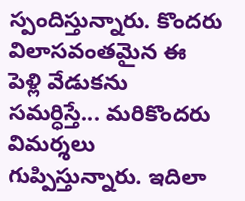స్పందిస్తున్నారు. కొందరు విలాసవంతమైన ఈ పెళ్లి వేడుకను సమర్ధిస్తే... మరికొందరు విమర్శలు గుప్పిస్తున్నారు. ఇదిలా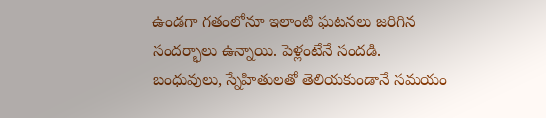ఉండగా గతంలోనూ ఇలాంటి ఘటనలు జరిగిన సందర్భాలు ఉన్నాయి. పెళ్లంటేనే సందడి. బంధువులు, స్నేహితులతో తెలియకుండానే సమయం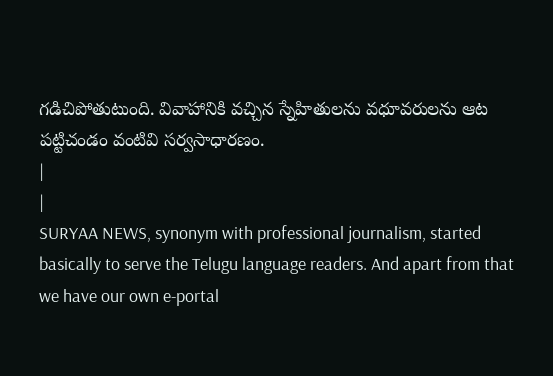గడిచిపోతుటుంది. వివాహానికి వచ్చిన స్నేహితులను వధూవరులను ఆట పట్టిచండం వంటివి సర్వసాధారణం.
|
|
SURYAA NEWS, synonym with professional journalism, started basically to serve the Telugu language readers. And apart from that we have our own e-portal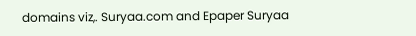domains viz,. Suryaa.com and Epaper Suryaa